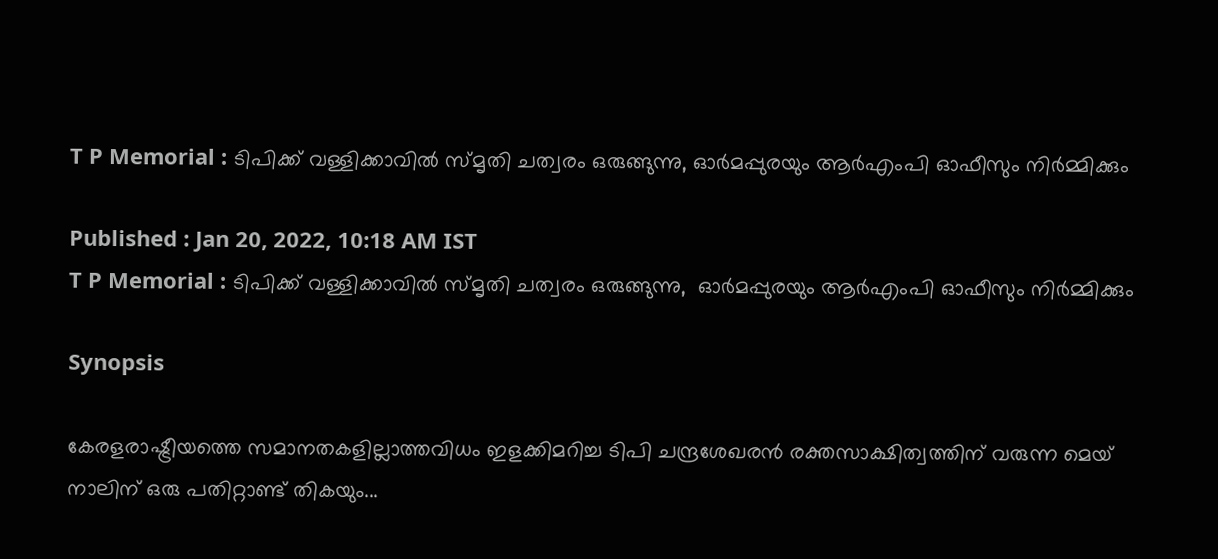T P Memorial : ടിപിക്ക് വള്ളിക്കാവില്‍ സ്മൃതി ചത്വരം ഒരുങ്ങുന്നു, ഓർമപ്പുരയും ആർഎംപി ഓഫീസും നി‍ർമ്മിക്കും

Published : Jan 20, 2022, 10:18 AM IST
T P Memorial : ടിപിക്ക് വള്ളിക്കാവില്‍ സ്മൃതി ചത്വരം ഒരുങ്ങുന്നു,  ഓർമപ്പുരയും ആർഎംപി ഓഫീസും നി‍ർമ്മിക്കും

Synopsis

കേരളരാഷ്ട്രീയത്തെ സമാനതകളില്ലാത്തവിധം ഇളക്കിമറിച്ച ടിപി ചന്ദ്രശേഖരന്‍ രക്തസാക്ഷിത്വത്തിന് വരുന്ന മെയ് നാലിന് ഒരു പതിറ്റാണ്ട് തികയും...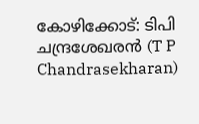കോഴിക്കോട്: ടിപി ചന്ദ്രശേഖരന്‍ (T P Chandrasekharan)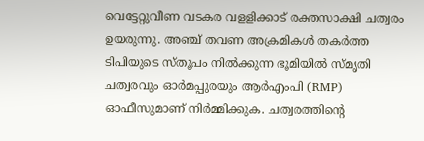വെട്ടേറ്റുവീണ വടകര വളളിക്കാട് രക്തസാക്ഷി ചത്വരം ഉയരുന്നു. അഞ്ച് തവണ അക്രമികൾ തകർത്ത ടിപിയുടെ സ്തൂപം നില്‍ക്കുന്ന ഭൂമിയില്‍ സ്മൃതി ചത്വരവും ഓർമപ്പുരയും ആർഎംപി (RMP) ഓഫീസുമാണ് നിർമ്മിക്കുക. ചത്വരത്തിന്‍റെ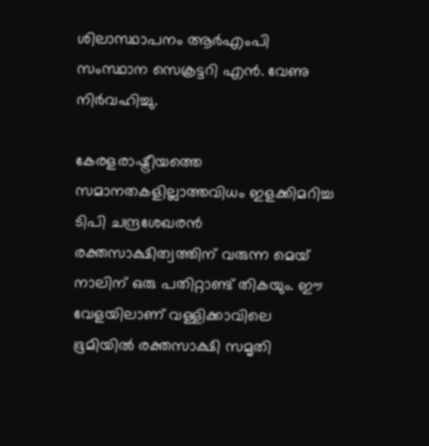ശിലാസ്ഥാപനം ആർഎംപി സംസ്ഥാന സെക്രട്ടറി എന്‍. വേണു നിർവഹിച്ചു.

കേരളരാഷ്ട്രീയത്തെ സമാനതകളില്ലാത്തവിധം ഇളക്കിമറിച്ച ടിപി ചന്ദ്രശേഖരന്‍ രക്തസാക്ഷിത്വത്തിന് വരുന്ന മെയ് നാലിന് ഒരു പതിറ്റാണ്ട് തികയും. ഈ വേളയിലാണ് വള്ളിക്കാവിലെ ഭൂമിയില്‍ രക്തസാക്ഷി സമൃതി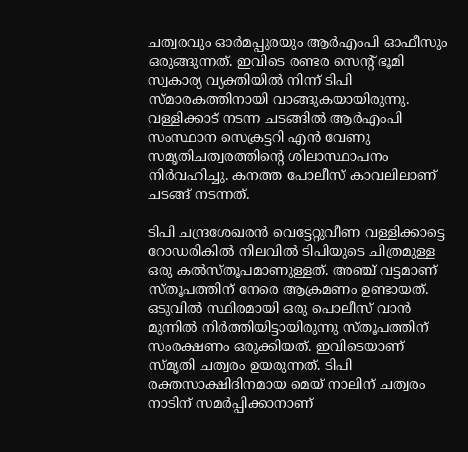ചത്വരവും ഓർമപ്പുരയും ആർഎംപി ഓഫീസും ഒരുങ്ങുന്നത്. ഇവിടെ രണ്ടര സെന്‍റ് ഭൂമി സ്വകാര്യ വ്യക്തിയില്‍ നിന്ന് ടിപി സ്മാരകത്തിനായി വാങ്ങുകയായിരുന്നു. വള്ളിക്കാട് നടന്ന ചടങ്ങില്‍ ആർഎംപി സംസ്ഥാന സെക്രട്ടറി എന്‍ വേണു സമൃതിചത്വരത്തിന്‍റെ ശിലാസ്ഥാപനം നിർവഹിച്ചു. കനത്ത പോലീസ് കാവലിലാണ് ചടങ്ങ് നടന്നത്.

ടിപി ചന്ദ്രശേഖരന്‍ വെട്ടേറ്റുവീണ വള്ളിക്കാട്ടെ റോഡരികില്‍ നിലവില്‍ ടിപിയുടെ ചിത്രമുള്ള ഒരു കല്‍സ്തൂപമാണുള്ളത്. അഞ്ച് വട്ടമാണ് സ്തൂപത്തിന് നേരെ ആക്രമണം ഉണ്ടായത്. ഒടുവില്‍ സ്ഥിരമായി ഒരു പൊലീസ് വാന്‍ മുന്നില്‍ നിര്‍ത്തിയിട്ടായിരുന്നു സ്തൂപത്തിന് സംരക്ഷണം ഒരുക്കിയത്. ഇവിടെയാണ് സ്മൃതി ചത്വരം ഉയരുന്നത്. ടിപി രക്തസാക്ഷിദിനമായ മെയ് നാലിന് ചത്വരം നാടിന് സമര്‍പ്പിക്കാനാണ്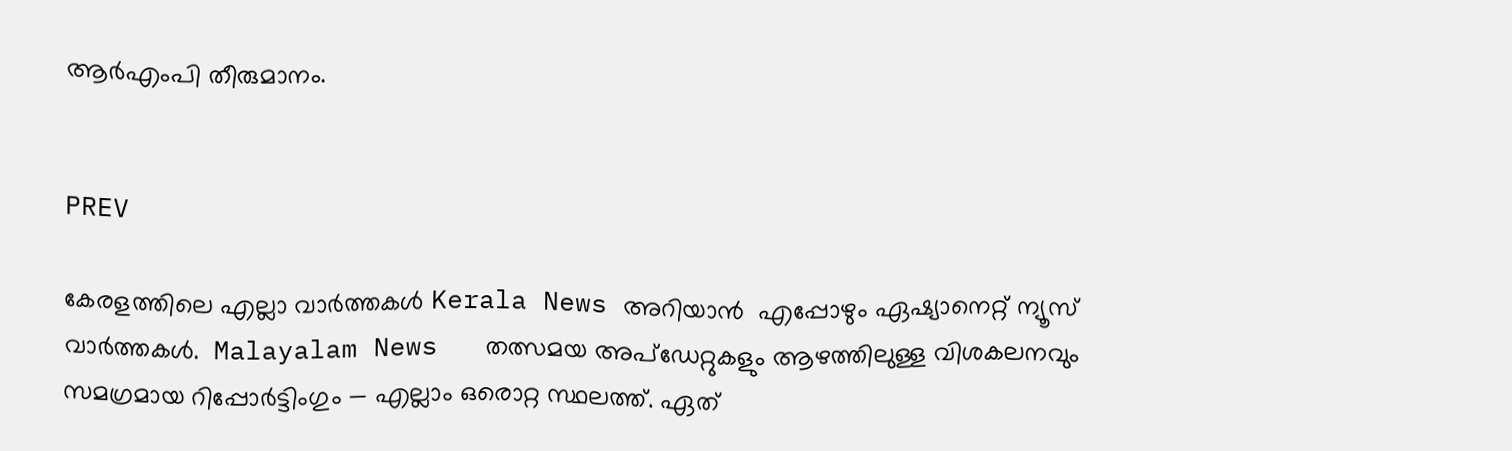ആര്‍എംപി തീരുമാനം.


PREV

കേരളത്തിലെ എല്ലാ വാർത്തകൾ Kerala News അറിയാൻ  എപ്പോഴും ഏഷ്യാനെറ്റ് ന്യൂസ് വാർത്തകൾ.  Malayalam News   തത്സമയ അപ്‌ഡേറ്റുകളും ആഴത്തിലുള്ള വിശകലനവും സമഗ്രമായ റിപ്പോർട്ടിംഗും — എല്ലാം ഒരൊറ്റ സ്ഥലത്ത്. ഏത്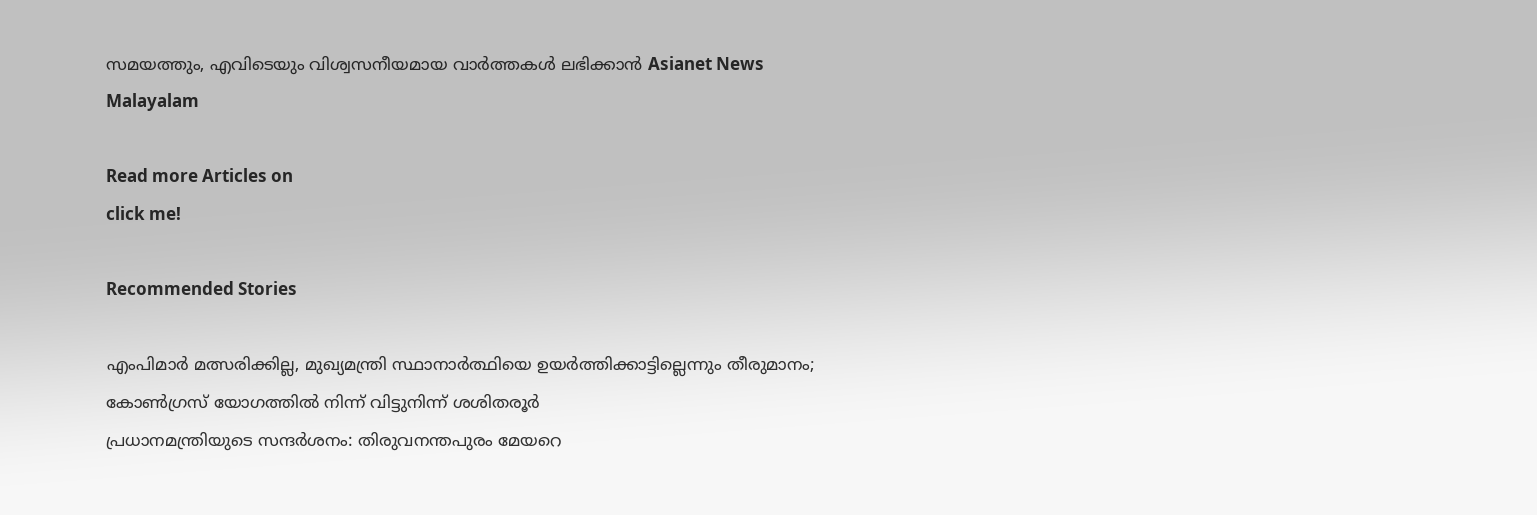സമയത്തും, എവിടെയും വിശ്വസനീയമായ വാർത്തകൾ ലഭിക്കാൻ Asianet News Malayalam

Read more Articles on
click me!

Recommended Stories

എംപിമാർ മത്സരിക്കില്ല, മുഖ്യമന്ത്രി സ്ഥാനാര്‍ത്ഥിയെ ഉയര്‍ത്തിക്കാട്ടില്ലെന്നും തീരുമാനം; കോൺഗ്രസ് യോഗത്തിൽ നിന്ന് വിട്ടുനിന്ന് ശശിതരൂർ
പ്രധാനമന്ത്രിയുടെ സന്ദർശനം: തിരുവനന്തപുരം മേയറെ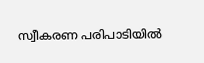സ്വീകരണ പരിപാടിയിൽ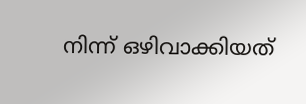നിന്ന് ഒഴിവാക്കിയത്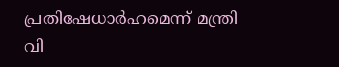പ്രതിഷേധാർഹമെന്ന് മന്ത്രി വി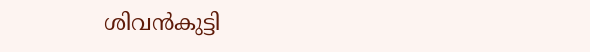ശിവൻകുട്ടി